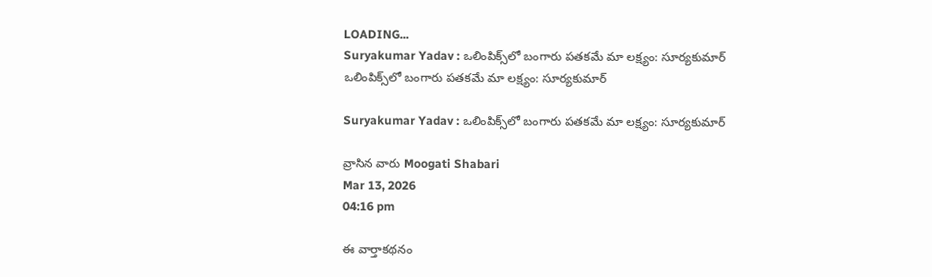LOADING...
Suryakumar Yadav : ఒలింపిక్స్‌లో బంగారు పతకమే మా లక్ష్యం: సూర్యకుమార్
ఒలింపిక్స్‌లో బంగారు పతకమే మా లక్ష్యం: సూర్యకుమార్

Suryakumar Yadav : ఒలింపిక్స్‌లో బంగారు పతకమే మా లక్ష్యం: సూర్యకుమార్

వ్రాసిన వారు Moogati Shabari
Mar 13, 2026
04:16 pm

ఈ వార్తాకథనం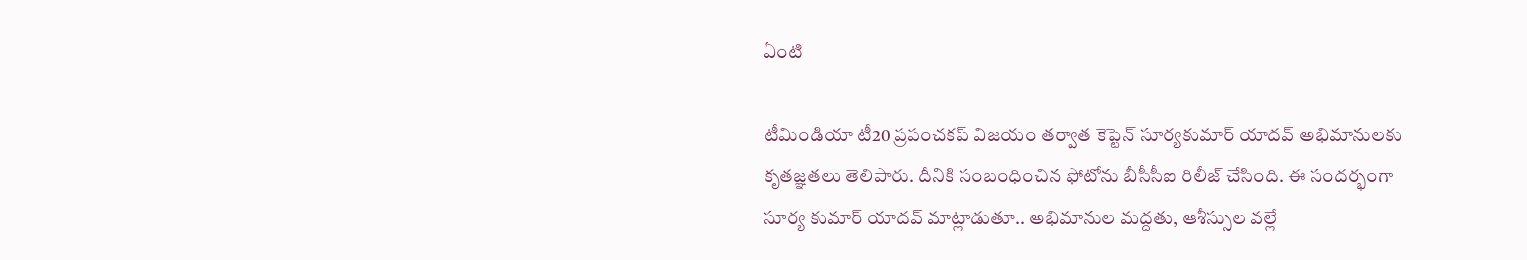ఏంటి

టీమిండియా టీ20 ప్రపంచకప్ విజయం తర్వాత కెప్టెన్ సూర్యకుమార్ యాదవ్ అభిమానులకు కృతజ్ఞతలు తెలిపారు. దీనికి సంబంధించిన ఫోటోను బీసీసీఐ రిలీజ్ చేసింది. ఈ సందర్భంగా సూర్య కుమార్ యాదవ్ మాట్లాడుతూ.. అభిమానుల మద్దతు, ఆశీస్సుల వల్లే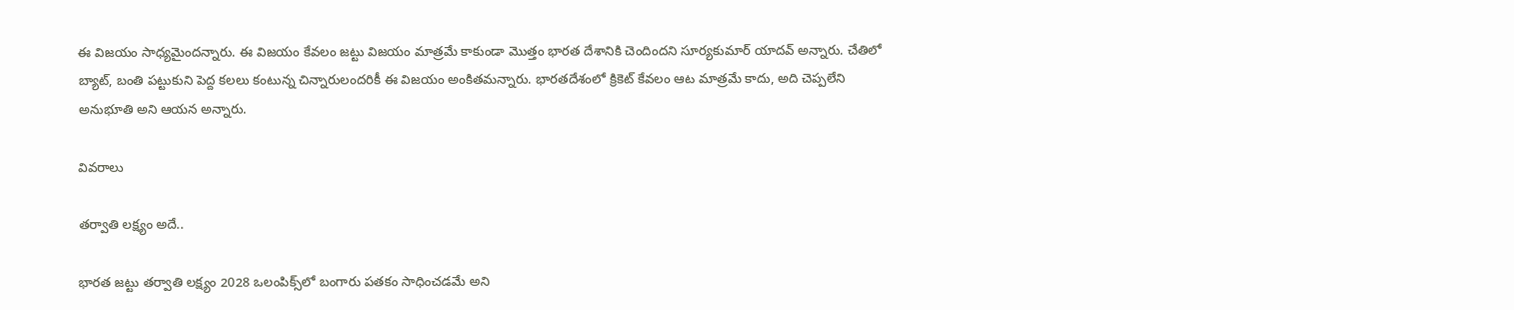ఈ విజయం సాధ్యమైందన్నారు. ఈ విజయం కేవలం జట్టు విజయం మాత్రమే కాకుండా మొత్తం భారత దేశానికి చెందిందని సూర్యకుమార్ యాదవ్ అన్నారు. చేతిలో బ్యాట్, బంతి పట్టుకుని పెద్ద కలలు కంటున్న చిన్నారులందరికీ ఈ విజయం అంకితమన్నారు. భారతదేశంలో క్రికెట్ కేవలం ఆట మాత్రమే కాదు, అది చెప్పలేని అనుభూతి అని ఆయన అన్నారు.

వివరాలు

తర్వాతి లక్ష్యం అదే..

భారత జట్టు తర్వాతి లక్ష్యం 2028 ఒలంపిక్స్‌లో బంగారు పతకం సాధించడమే అని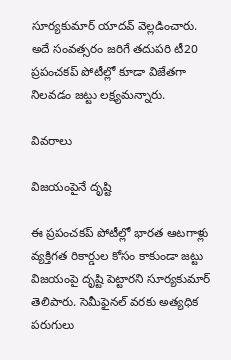సూర్యకుమార్ యాదవ్ వెల్లడించారు. అదే సంవత్సరం జరిగే తదుపరి టీ20 ప్రపంచకప్ పోటీల్లో కూడా విజేతగా నిలవడం జట్టు లక్ష్యమన్నారు.

వివరాలు

విజయంపైనే దృష్టి

ఈ ప్రపంచకప్ పోటీల్లో భారత ఆటగాళ్లు వ్యక్తిగత రికార్డుల కోసం కాకుండా జట్టు విజయంపై దృష్టి పెట్టారని సూర్యకుమార్ తెలిపారు. సెమీఫైనల్ వరకు అత్యధిక పరుగులు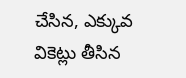చేసిన, ఎక్కువ వికెట్లు తీసిన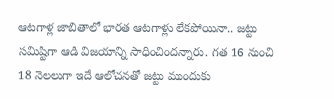ఆటగాళ్ల జాబితాలో భారత ఆటగాళ్లు లేకపోయినా.. జట్టు సమిష్టిగా ఆడి విజయాన్ని సాధించిందన్నారు. గత 16 నుంచి 18 నెలలుగా ఇదే ఆలోచనతో జట్టు ముందుకు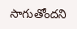సాగుతోందని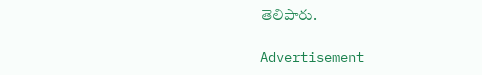తెలిపారు.

Advertisement